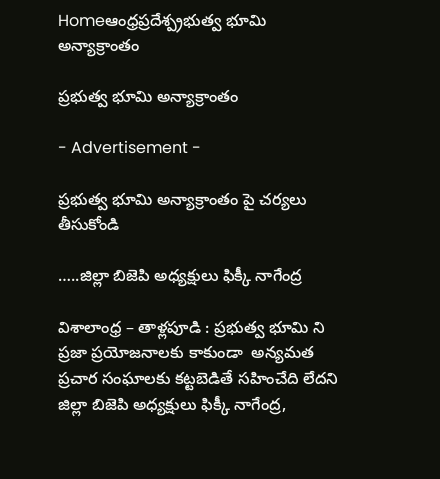Homeఆంధ్రప్రదేశ్ప్రభుత్వ భూమి అన్యాక్రాంతం

ప్రభుత్వ భూమి అన్యాక్రాంతం

- Advertisement -

ప్రభుత్వ భూమి అన్యాక్రాంతం పై చర్యలు తీసుకోండి

…..జిల్లా బిజెపి అధ్యక్షులు ఫిక్కీ నాగేంద్ర

విశాలాంధ్ర – తాళ్లపూడి : ప్రభుత్వ భూమి ని ప్రజా ప్రయోజనాలకు కాకుండా  అన్యమత ప్రచార సంఘాలకు కట్టబెడితే సహించేది లేదని జిల్లా బిజెపి అధ్యక్షులు ఫిక్కీ నాగేంద్ర,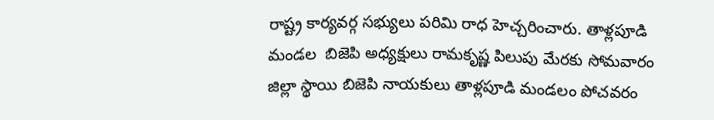రాష్ట్ర కార్యవర్గ సభ్యులు పరిమి రాధ హెచ్చరించారు. తాళ్లపూడి మండల  బిజెపి అధ్యక్షులు రామకృష్ణ పిలుపు మేరకు సోమవారం జిల్లా స్థాయి బిజెపి నాయకులు తాళ్లపూడి మండలం పోచవరం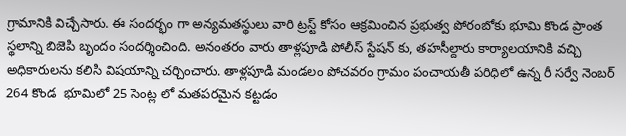గ్రామానికి విచ్చేసారు. ఈ సందర్భం గా అన్యమతస్థులు వారి ట్రస్ట్ కోసం ఆక్రమించిన ప్రభుత్వ పోరంబోకు భూమి కొండ ప్రాంత స్థలాన్ని బిజెపి బృందం సందర్శించింది. అనంతరం వారు తాళ్లపూడి పోలీస్ స్టేషన్ కు, తహసీల్దారు కార్యాలయానికి వచ్చి అధికారులను కలిసి విషయాన్ని చర్చించారు. తాళ్లపూడి మండలం పోచవరం గ్రామం పంచాయతీ పరిధిలో ఉన్న రీ సర్వే నెంబర్ 264 కొండ  భూమిలో 25 సెంట్ల లో మతపరమైన కట్టడం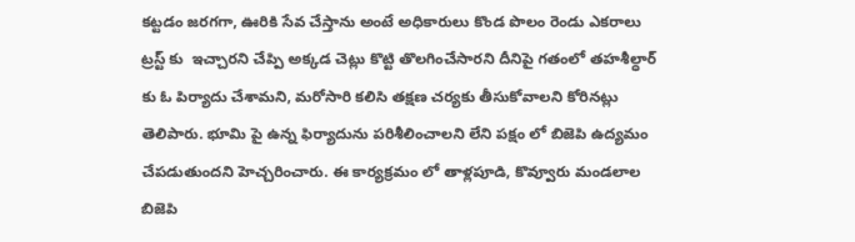కట్టడం జరగగా, ఊరికి సేవ చేస్తాను అంటే అధికారులు కొండ పొలం రెండు ఎకరాలు ట్రస్ట్ కు  ఇచ్చారని చేప్పి అక్కడ చెట్లు కొట్టి తొలగించేసారని దీనిపై గతంలో తహశీల్ధార్ కు ఓ పిర్యాదు చేశామని, మరోసారి కలిసి తక్షణ చర్యకు తీసుకోవాలని కోరినట్లు తెలిపారు. భూమి పై ఉన్న ఫిర్యాదును పరిశీలించాలని లేని పక్షం లో బిజెపి ఉద్యమం  చేపడుతుందని హెచ్చరించారు. ఈ కార్యక్రమం లో తాళ్లపూడి, కొవ్వూరు మండలాల బిజెపి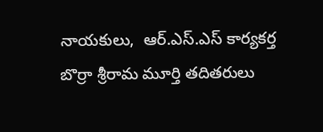నాయకులు,  ఆర్.ఎస్.ఎస్ కార్యకర్త బొర్రా శ్రీరామ మూర్తి తదితరులు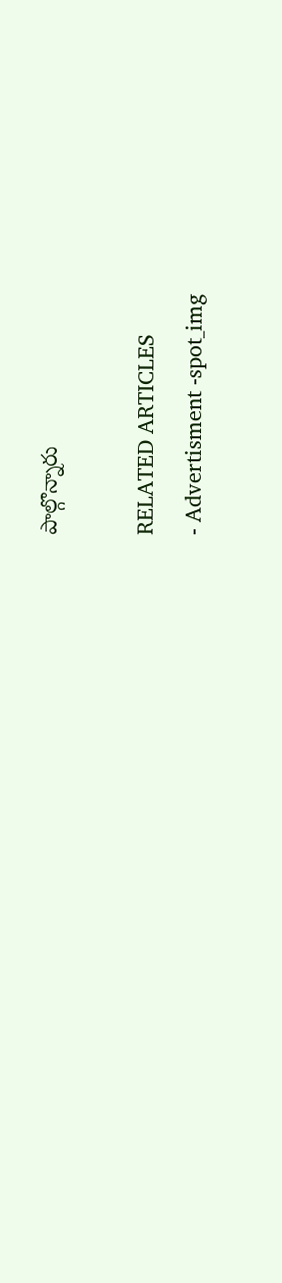పాల్గొన్నారు

RELATED ARTICLES
- Advertisment -spot_img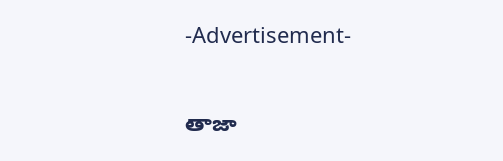-Advertisement-

తాజా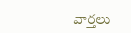వార్తలు